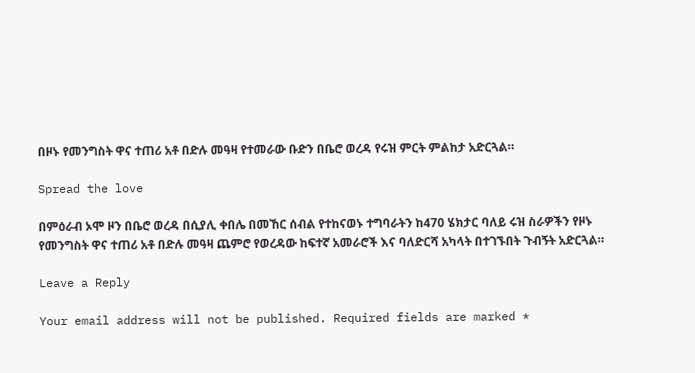በዞኑ የመንግስት ዋና ተጠሪ አቶ በድሉ መዓዛ የተመራው ቡድን በቤሮ ወረዳ የሩዝ ምርት ምልከታ አድርጓል።

Spread the love

በምዕራብ ኦሞ ዞን በቤሮ ወረዳ በሲያሊ ቀበሌ በመኸር ሰብል የተከናወኑ ተግባራትን ከ470 ሄክታር ባለይ ሩዝ ስራዎችን የዞኑ የመንግስት ዋና ተጠሪ አቶ በድሉ መዓዛ ጨምሮ የወረዳው ከፍተኛ አመራሮች እና ባለድርሻ አካላት በተገኙበት ጉብኝት አድርጓል።

Leave a Reply

Your email address will not be published. Required fields are marked *